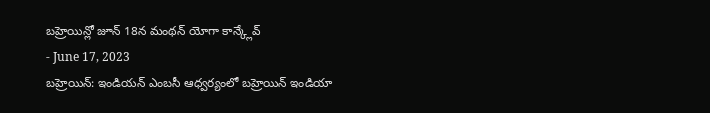బహ్రెయిన్లో జూన్ 18న మంథన్ యోగా కాన్క్లేవ్
- June 17, 2023
బహ్రెయిన్: ఇండియన్ ఎంబసీ ఆధ్వర్యంలో బహ్రెయిన్ ఇండియా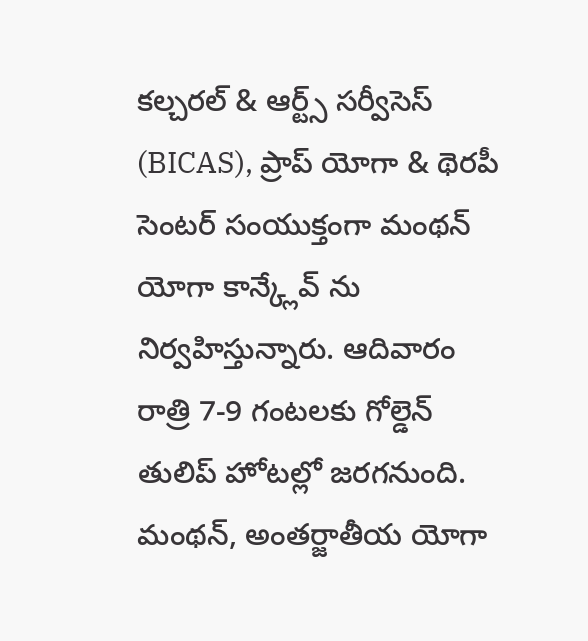కల్చరల్ & ఆర్ట్స్ సర్వీసెస్ (BICAS), ప్రాప్ యోగా & థెరపీ సెంటర్ సంయుక్తంగా మంథన్ యోగా కాన్క్లేవ్ ను నిర్వహిస్తున్నారు. ఆదివారం రాత్రి 7-9 గంటలకు గోల్డెన్ తులిప్ హోటల్లో జరగనుంది. మంథన్, అంతర్జాతీయ యోగా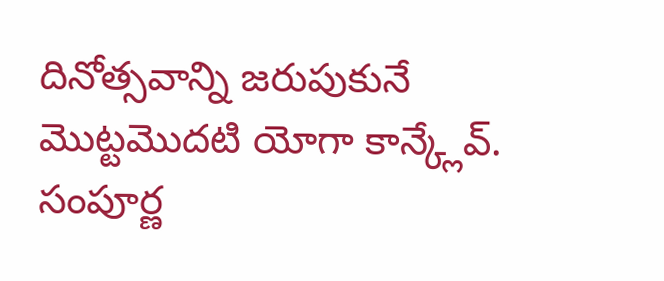దినోత్సవాన్ని జరుపుకునే మొట్టమొదటి యోగా కాన్క్లేవ్. సంపూర్ణ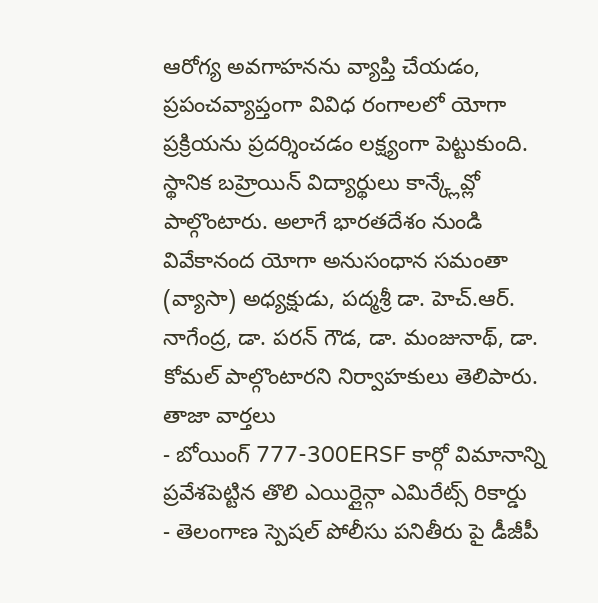ఆరోగ్య అవగాహనను వ్యాప్తి చేయడం, ప్రపంచవ్యాప్తంగా వివిధ రంగాలలో యోగా ప్రక్రియను ప్రదర్శించడం లక్ష్యంగా పెట్టుకుంది. స్థానిక బహ్రెయిన్ విద్యార్థులు కాన్క్లేవ్లో పాల్గొంటారు. అలాగే భారతదేశం నుండి వివేకానంద యోగా అనుసంధాన సమంతా (వ్యాసా) అధ్యక్షుడు, పద్మశ్రీ డా. హెచ్.ఆర్. నాగేంద్ర, డా. పరన్ గౌడ, డా. మంజునాథ్, డా. కోమల్ పాల్గొంటారని నిర్వాహకులు తెలిపారు.
తాజా వార్తలు
- బోయింగ్ 777-300ERSF కార్గో విమానాన్ని ప్రవేశపెట్టిన తొలి ఎయిర్లైన్గా ఎమిరేట్స్ రికార్డు
- తెలంగాణ స్పెషల్ పోలీసు పనితీరు పై డీజీపీ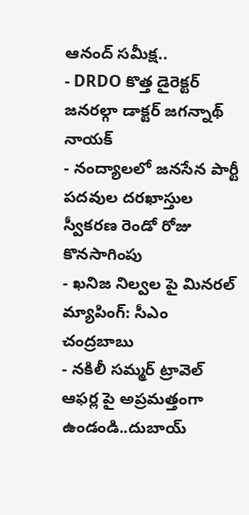ఆనంద్ సమీక్ష..
- DRDO కొత్త డైరెక్టర్ జనరల్గా డాక్టర్ జగన్నాథ్ నాయక్
- నంద్యాలలో జనసేన పార్టీ పదవుల దరఖాస్తుల స్వీకరణ రెండో రోజు కొనసాగింపు
- ఖనిజ నిల్వల పై మినరల్ మ్యాపింగ్: సీఎం చంద్రబాబు
- నకిలీ సమ్మర్ ట్రావెల్ ఆఫర్ల పై అప్రమత్తంగా ఉండండి..దుబాయ్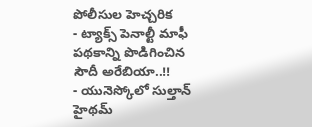పోలీసుల హెచ్చరిక
- ట్యాక్స్ పెనాల్టీ మాఫీ పథకాన్ని పొడిగించిన సౌదీ అరేబియా..!!
- యునెస్కోలో సుల్తాన్ హైథమ్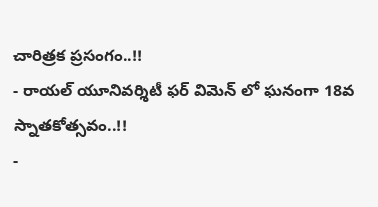చారిత్రక ప్రసంగం..!!
- రాయల్ యూనివర్శిటీ ఫర్ విమెన్ లో ఘనంగా 18వ స్నాతకోత్సవం..!!
-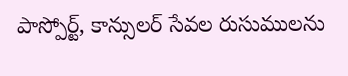పాస్పోర్ట్, కాన్సులర్ సేవల రుసుములను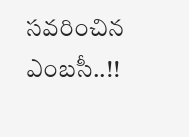సవరించిన ఎంబసీ..!!